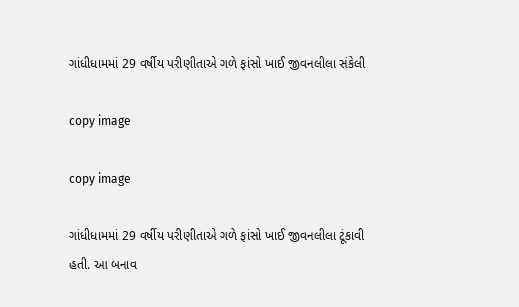ગાંધીધામમાં 29 વર્ષીય પરીણીતાએ ગળે ફાંસો ખાઈ જીવનલીલા સંકેલી

copy image

copy image

ગાંધીધામમાં 29 વર્ષીય પરીણીતાએ ગળે ફાંસો ખાઈ જીવનલીલા ટૂંકાવી હતી. આ બનાવ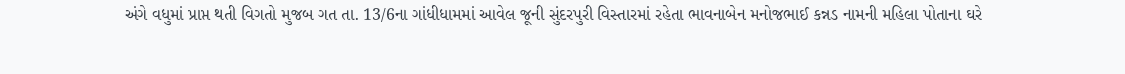અંગે વધુમાં પ્રાપ્ત થતી વિગતો મુજબ ગત તા. 13/6ના ગાંધીધામમાં આવેલ જૂની સુંદરપુરી વિસ્તારમાં રહેતા ભાવનાબેન મનોજભાઈ કન્નડ નામની મહિલા પોતાના ઘરે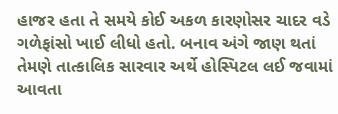હાજર હતા તે સમયે કોઈ અકળ કારણોસર ચાદર વડે  ગળેફાંસો ખાઈ લીધો હતો. બનાવ અંગે જાણ થતાં તેમણે તાત્કાલિક સારવાર અર્થે હોસ્પિટલ લઈ જવામાં આવતા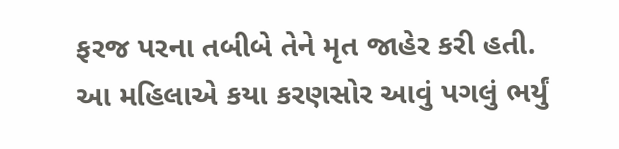ફરજ પરના તબીબે તેને મૃત જાહેર કરી હતી. આ મહિલાએ કયા કરણસોર આવું પગલું ભર્યું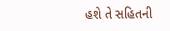હશે તે સહિતની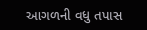આગળની વધુ તપાસ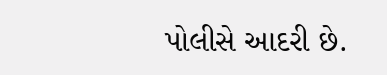પોલીસે આદરી છે.